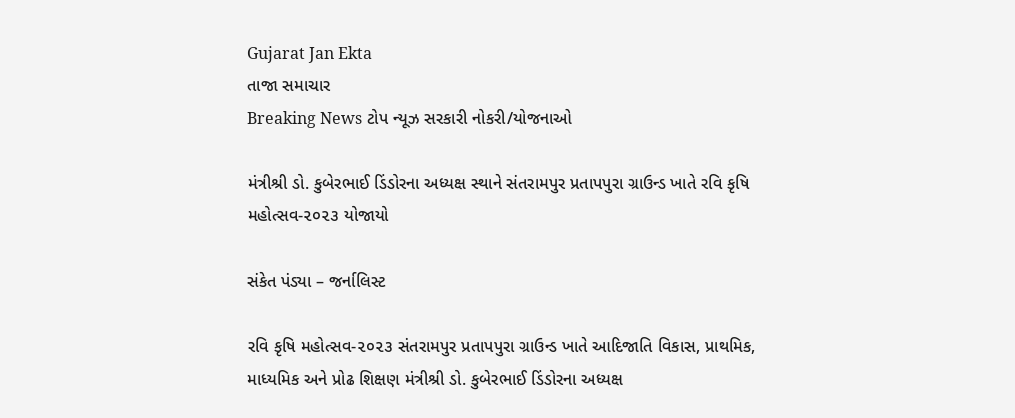Gujarat Jan Ekta
તાજા સમાચાર
Breaking News ટોપ ન્યૂઝ સરકારી નોકરી/યોજનાઓ

મંત્રીશ્રી ડો. કુબેરભાઈ ડિંડોરના અધ્યક્ષ સ્થાને સંતરામપુર પ્રતાપપુરા ગ્રાઉન્ડ ખાતે રવિ કૃષિ મહોત્સવ-૨૦૨૩ યોજાયો

સંકેત પંડ્યા – જર્નાલિસ્ટ

રવિ કૃષિ મહોત્સવ-૨૦૨૩ સંતરામપુર પ્રતાપપુરા ગ્રાઉન્ડ ખાતે આદિજાતિ વિકાસ, પ્રાથમિક, માધ્યમિક અને પ્રોઢ શિક્ષણ મંત્રીશ્રી ડો. કુબેરભાઈ ડિંડોરના અધ્યક્ષ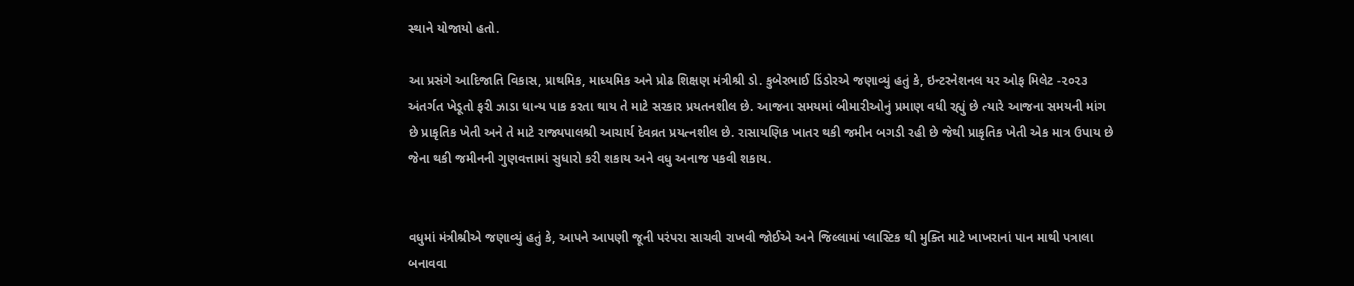સ્થાને યોજાયો હતો.

આ પ્રસંગે આદિજાતિ વિકાસ, પ્રાથમિક, માધ્યમિક અને પ્રોઢ શિક્ષણ મંત્રીશ્રી ડો. કુબેરભાઈ ડિંડોરએ જણાવ્યું હતું કે, ઇન્ટરનેશનલ યર ઓફ મિલેટ -૨૦૨૩ અંતર્ગત ખેડૂતો ફરી ઝાડા ધાન્ય પાક કરતા થાય તે માટે સરકાર પ્રયતનશીલ છે. આજના સમયમાં બીમારીઓનું પ્રમાણ વધી રહ્યું છે ત્યારે આજના સમયની માંગ છે પ્રાકૃતિક ખેતી અને તે માટે રાજ્યપાલશ્રી આચાર્ય દેવવ્રત પ્રયત્નશીલ છે. રાસાયણિક ખાતર થકી જમીન બગડી રહી છે જેથી પ્રાકૃતિક ખેતી એક માત્ર ઉપાય છે જેના થકી જમીનની ગુણવત્તામાં સુધારો કરી શકાય અને વધુ અનાજ પકવી શકાય.


વધુમાં મંત્રીશ્રીએ જણાવ્યું હતું કે, આપને આપણી જૂની પરંપરા સાચવી રાખવી જોઈએ અને જિલ્લામાં પ્લાસ્ટિક થી મુક્તિ માટે ખાખરાનાં પાન માથી પત્રાલા બનાવવા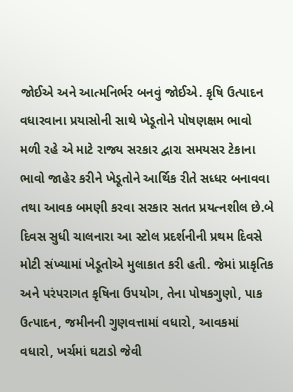જોઈએ અને આત્મનિર્ભર બનવું જોઈએ. કૃષિ ઉત્પાદન વધારવાના પ્રયાસોની સાથે ખેડૂતોને પોષણક્ષમ ભાવો મળી રહે એ માટે રાજ્ય સરકાર દ્વારા સમયસર ટેકાના ભાવો જાહેર કરીને ખેડૂતોને આર્થિક રીતે સધ્ધર બનાવવા તથા આવક બમણી કરવા સરકાર સતત પ્રયત્નશીલ છે.બે દિવસ સુધી ચાલનારા આ સ્ટોલ પ્રદર્શનીની પ્રથમ દિવસે મોટી સંખ્યામાં ખેડૂતોએ મુલાકાત કરી હતી. જેમાં પ્રાકૃતિક અને પરંપરાગત કૃષિના ઉપયોગ, તેના પોષકગુણો, પાક ઉત્પાદન, જમીનની ગુણવત્તામાં વધારો, આવકમાં વધારો, ખર્ચમાં ઘટાડો જેવી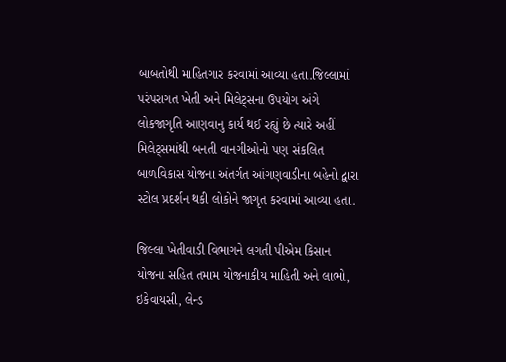બાબતોથી માહિતગાર કરવામાં આવ્યા હતા.જિલ્લામાં પરંપરાગત ખેતી અને મિલેટ્સના ઉપયોગ અંગે લોકજાગૃતિ આણવાનુ કાર્ય થઈ રહ્યું છે ત્યારે અહીં મિલેટ્સમાંથી બનતી વાનગીઓનો પણ સંકલિત બાળવિકાસ યોજના અંતર્ગત આંગણવાડીના બહેનો દ્વારા સ્ટોલ પ્રદર્શન થકી લોકોને જાગૃત કરવામાં આવ્યા હતા.

જિલ્લા ખેતીવાડી વિભાગને લગતી પીએમ કિસાન યોજના સહિત તમામ યોજનાકીય માહિતી અને લાભો, ઇકેવાયસી, લેન્ડ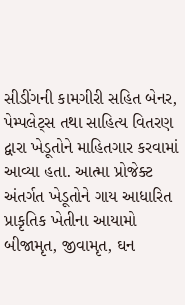સીડીંગની કામગીરી સહિત બેનર, પેમ્પલેટ્સ તથા સાહિત્ય વિતરણ દ્વારા ખેડૂતોને માહિતગાર કરવામાં આવ્યા હતા. આત્મા પ્રોજેક્ટ અંતર્ગત ખેડૂતોને ગાય આધારિત પ્રાકૃતિક ખેતીના આયામો બીજામૃત, જીવામૃત, ઘન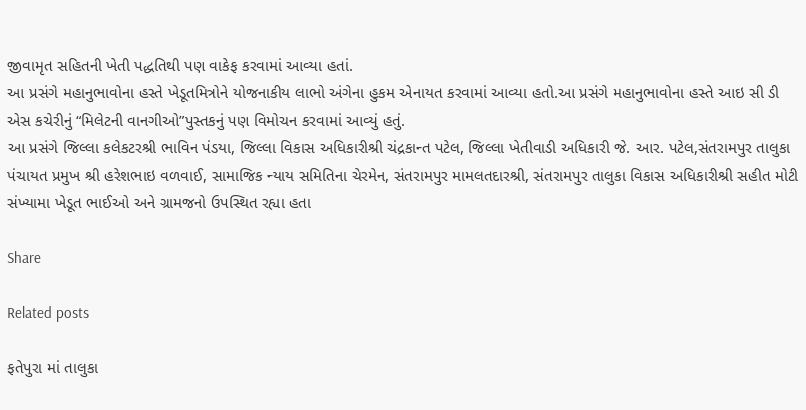જીવામૃત સહિતની ખેતી પદ્ધતિથી પણ વાકેફ કરવામાં આવ્યા હતાં.
આ પ્રસંગે મહાનુભાવોના હસ્તે ખેડૂતમિત્રોને યોજનાકીય લાભો અંગેના હુકમ એનાયત કરવામાં આવ્યા હતો.આ પ્રસંગે મહાનુભાવોના હસ્તે આઇ સી ડી એસ કચેરીનું “મિલેટની વાનગીઓ”પુસ્તકનું પણ વિમોચન કરવામાં આવ્યું હતું.
આ પ્રસંગે જિલ્લા કલેકટરશ્રી ભાવિન પંડયા, જિલ્લા વિકાસ અધિકારીશ્રી ચંદ્રકાન્ત પટેલ, જિલ્લા ખેતીવાડી અધિકારી જે. આર. પટેલ,સંતરામપુર તાલુકા પંચાયત પ્રમુખ શ્રી હરેશભાઇ વળવાઈ, સામાજિક ન્યાય સમિતિના ચેરમેન, સંતરામપુર મામલતદારશ્રી, સંતરામપુર તાલુકા વિકાસ અધિકારીશ્રી સહીત મોટી સંખ્યામા ખેડૂત ભાઈઓ અને ગ્રામજનો ઉપસ્થિત રહ્યા હતા

Share

Related posts

ફતેપુરા માં તાલુકા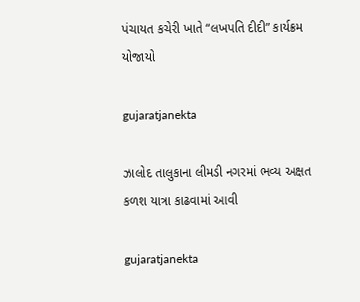પંચાયત કચેરી ખાતે “લખપતિ દીદી” કાર્યક્રમ યોજાયો

gujaratjanekta

ઝાલોદ તાલુકાના લીમડી નગરમાં ભવ્ય અક્ષત કળશ યાત્રા કાઢવામાં આવી

gujaratjanekta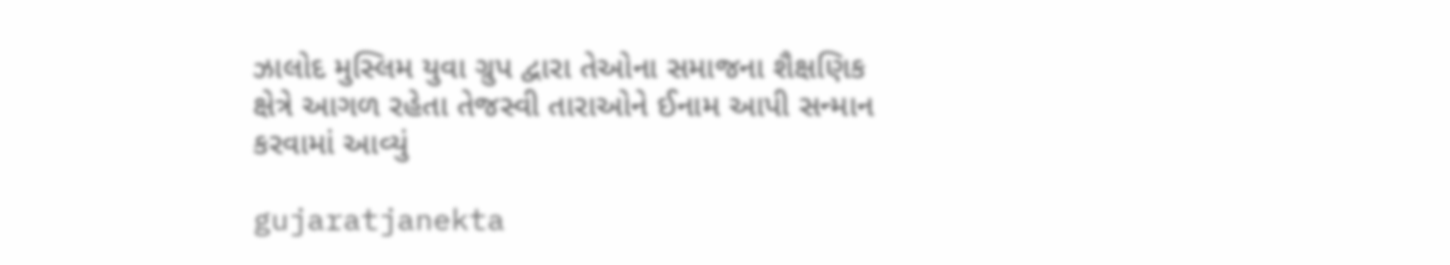ઝાલોદ મુસ્લિમ યુવા ગ્રુપ દ્વારા તેઓના સમાજના શૈક્ષણિક ક્ષેત્રે આગળ રહેતા તેજસ્વી તારાઓને ઈનામ આપી સન્માન કરવામાં આવ્યું

gujaratjanekta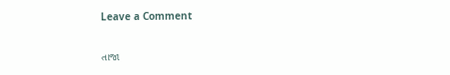Leave a Comment

તાજા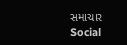સમાચાર
Social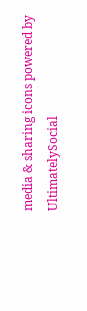media & sharing icons powered by UltimatelySocial